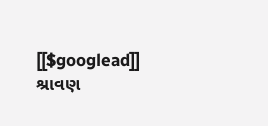[[$googlead]]
શ્રાવણ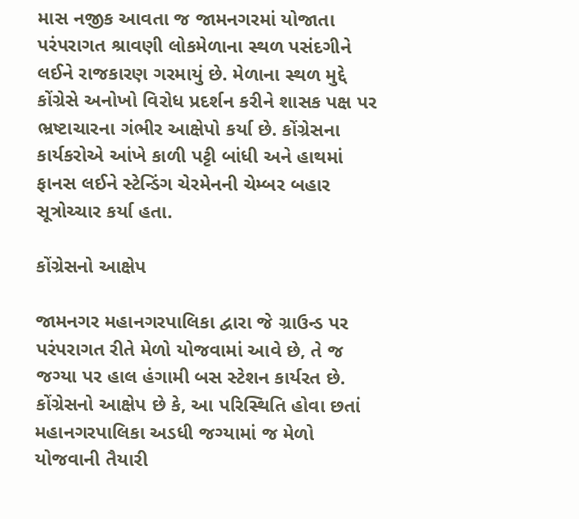માસ નજીક આવતા જ જામનગરમાં યોજાતા પરંપરાગત શ્રાવણી લોકમેળાના સ્થળ પસંદગીને લઈને રાજકારણ ગરમાયું છે. મેળાના સ્થળ મુદ્દે કોંગ્રેસે અનોખો વિરોધ પ્રદર્શન કરીને શાસક પક્ષ પર ભ્રષ્ટાચારના ગંભીર આક્ષેપો કર્યા છે. કોંગ્રેસના કાર્યકરોએ આંખે કાળી પટ્ટી બાંધી અને હાથમાં ફાનસ લઈને સ્ટેન્ડિંગ ચેરમેનની ચેમ્બર બહાર સૂત્રોચ્ચાર કર્યા હતા.

કોંગ્રેસનો આક્ષેપ

જામનગર મહાનગરપાલિકા દ્વારા જે ગ્રાઉન્ડ પર પરંપરાગત રીતે મેળો યોજવામાં આવે છે, તે જ જગ્યા પર હાલ હંગામી બસ સ્ટેશન કાર્યરત છે. કોંગ્રેસનો આક્ષેપ છે કે, આ પરિસ્થિતિ હોવા છતાં મહાનગરપાલિકા અડધી જગ્યામાં જ મેળો યોજવાની તૈયારી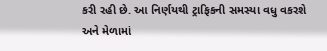કરી રહી છે. આ નિર્ણયથી ટ્રાફિકની સમસ્યા વધુ વકરશે અને મેળામાં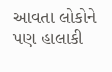આવતા લોકોને પણ હાલાકી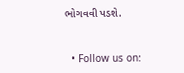ભોગવવી પડશે.


  • Follow us on: